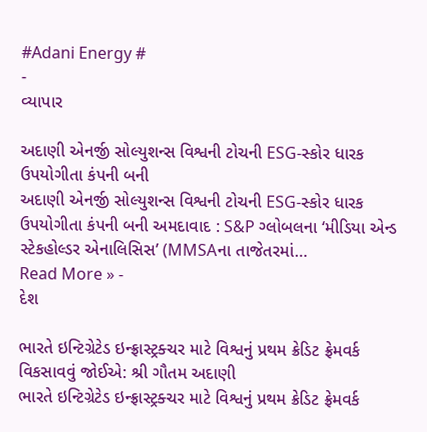#Adani Energy #
-
વ્યાપાર

અદાણી એનર્જી સોલ્યુશન્સ વિશ્વની ટોચની ESG-સ્કોર ધારક ઉપયોગીતા કંપની બની
અદાણી એનર્જી સોલ્યુશન્સ વિશ્વની ટોચની ESG-સ્કોર ધારક ઉપયોગીતા કંપની બની અમદાવાદ : S&P ગ્લોબલના ‘મીડિયા એન્ડ સ્ટેકહોલ્ડર એનાલિસિસ’ (MMSAના તાજેતરમાં…
Read More » -
દેશ

ભારતે ઇન્ટિગ્રેટેડ ઇન્ફ્રાસ્ટ્રક્ચર માટે વિશ્વનું પ્રથમ ક્રેડિટ ફ્રેમવર્ક વિકસાવવું જોઈએ: શ્રી ગૌતમ અદાણી
ભારતે ઇન્ટિગ્રેટેડ ઇન્ફ્રાસ્ટ્રક્ચર માટે વિશ્વનું પ્રથમ ક્રેડિટ ફ્રેમવર્ક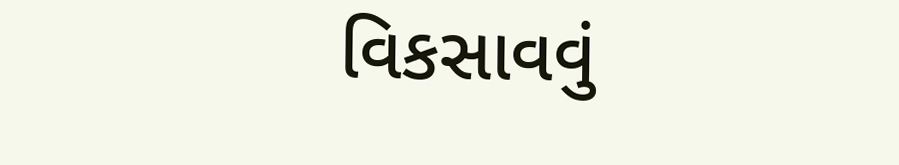વિકસાવવું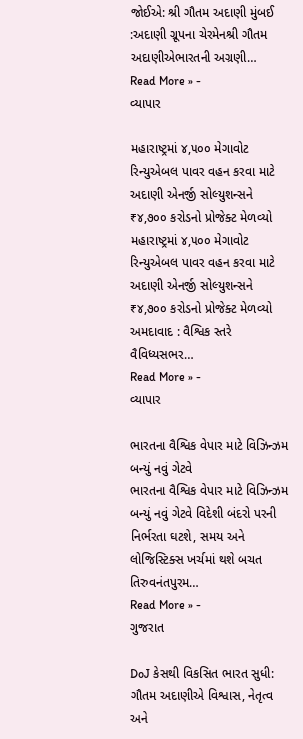જોઈએ: શ્રી ગૌતમ અદાણી મુંબઈ :અદાણી ગ્રૂપના ચેરમેનશ્રી ગૌતમ અદાણીએભારતની અગ્રણી…
Read More » -
વ્યાપાર

મહારાષ્ટ્રમાં ૪,૫૦૦ મેગાવોટ રિન્યુએબલ પાવર વહન કરવા માટે અદાણી એનર્જી સોલ્યુશન્સને ₹૪,૭૦૦ કરોડનો પ્રોજેક્ટ મેળવ્યો
મહારાષ્ટ્રમાં ૪,૫૦૦ મેગાવોટ રિન્યુએબલ પાવર વહન કરવા માટે અદાણી એનર્જી સોલ્યુશન્સને ₹૪,૭૦૦ કરોડનો પ્રોજેક્ટ મેળવ્યો અમદાવાદ : વૈશ્વિક સ્તરે વૈવિધ્યસભર…
Read More » -
વ્યાપાર

ભારતના વૈશ્વિક વેપાર માટે વિઝિન્ઝમ બન્યું નવું ગેટવે
ભારતના વૈશ્વિક વેપાર માટે વિઝિન્ઝમ બન્યું નવું ગેટવે વિદેશી બંદરો પરની નિર્ભરતા ઘટશે, સમય અને લોજિસ્ટિક્સ ખર્ચમાં થશે બચત તિરુવનંતપુરમ…
Read More » -
ગુજરાત

DoJ કેસથી વિકસિત ભારત સુધી: ગૌતમ અદાણીએ વિશ્વાસ, નેતૃત્વ અને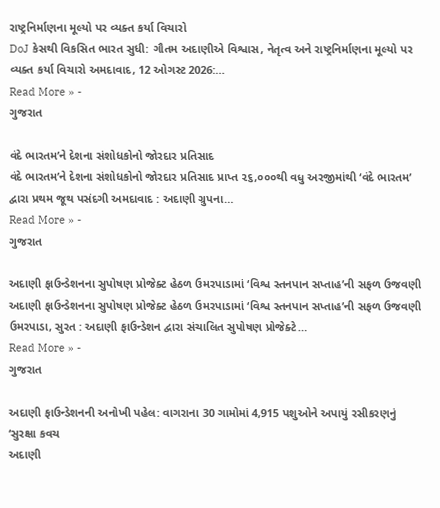રાષ્ટ્રનિર્માણના મૂલ્યો પર વ્યક્ત કર્યા વિચારો
DoJ કેસથી વિકસિત ભારત સુધી: ગૌતમ અદાણીએ વિશ્વાસ, નેતૃત્વ અને રાષ્ટ્રનિર્માણના મૂલ્યો પર વ્યક્ત કર્યા વિચારો અમદાવાદ, 12 ઓગસ્ટ 2026:…
Read More » -
ગુજરાત

વંદે ભારતમ’ને દેશના સંશોધકોનો જોરદાર પ્રતિસાદ
વંદે ભારતમ’ને દેશના સંશોધકોનો જોરદાર પ્રતિસાદ પ્રાપ્ત ૨૬,૦૦૦થી વધુ અરજીમાંથી ‘વંદે ભારતમ’ દ્વારા પ્રથમ જૂથ પસંદગી અમદાવાદ : અદાણી ગ્રુપના…
Read More » -
ગુજરાત

અદાણી ફાઉન્ડેશનના સુપોષણ પ્રોજેક્ટ હેઠળ ઉમરપાડામાં ‘વિશ્વ સ્તનપાન સપ્તાહ’ની સફળ ઉજવણી
અદાણી ફાઉન્ડેશનના સુપોષણ પ્રોજેક્ટ હેઠળ ઉમરપાડામાં ‘વિશ્વ સ્તનપાન સપ્તાહ’ની સફળ ઉજવણી ઉમરપાડા, સુરત : અદાણી ફાઉન્ડેશન દ્વારા સંચાલિત સુપોષણ પ્રોજેક્ટે…
Read More » -
ગુજરાત

અદાણી ફાઉન્ડેશનની અનોખી પહેલ: વાગરાના 30 ગામોમાં 4,915 પશુઓને અપાયું રસીકરણનું ‘સુરક્ષા કવચ
અદાણી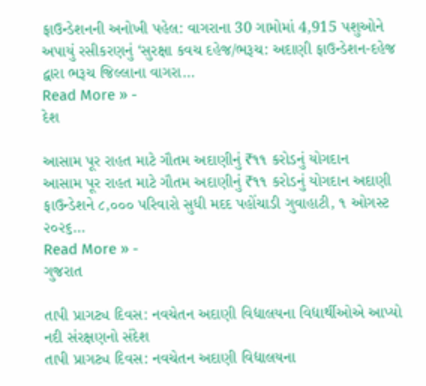ફાઉન્ડેશનની અનોખી પહેલ: વાગરાના 30 ગામોમાં 4,915 પશુઓને અપાયું રસીકરણનું ‘સુરક્ષા કવચ દહેજ/ભરૂચ: અદાણી ફાઉન્ડેશન-દહેજ દ્વારા ભરૂચ જિલ્લાના વાગરા…
Read More » -
દેશ

આસામ પૂર રાહત માટે ગૌતમ અદાણીનું ₹૧૧ કરોડનું યોગદાન
આસામ પૂર રાહત માટે ગૌતમ અદાણીનું ₹૧૧ કરોડનું યોગદાન અદાણી ફાઉન્ડેશને ૮,૦૦૦ પરિવારો સુધી મદદ પહોંચાડી ગુવાહાટી, ૧ ઓગસ્ટ ૨૦૨૬…
Read More » -
ગુજરાત

તાપી પ્રાગટ્ય દિવસ: નવચેતન અદાણી વિદ્યાલયના વિદ્યાર્થીઓએ આપ્યો નદી સંરક્ષણનો સંદેશ
તાપી પ્રાગટ્ય દિવસ: નવચેતન અદાણી વિદ્યાલયના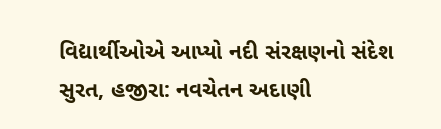વિદ્યાર્થીઓએ આપ્યો નદી સંરક્ષણનો સંદેશ સુરત, હજીરા: નવચેતન અદાણી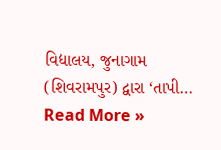વિદ્યાલય, જુનાગામ (શિવરામપુર) દ્વારા ‘તાપી…
Read More »